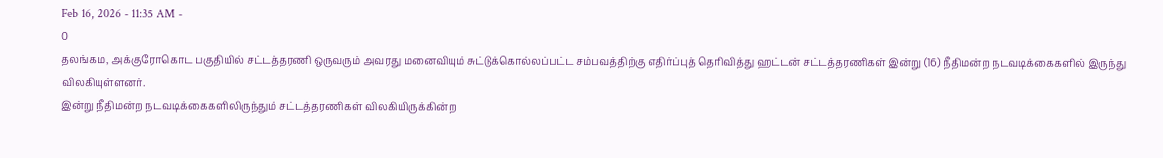Feb 16, 2026 - 11:35 AM -
0
தலங்கம, அக்குரோகொட பகுதியில் சட்டத்தரணி ஒருவரும் அவரது மனைவியும் சுட்டுக்கொல்லப்பட்ட சம்பவத்திற்கு எதிர்ப்புத் தெரிவித்து ஹட்டன் சட்டத்தரணிகள் இன்று (16) நீதிமன்ற நடவடிக்கைகளில் இருந்து விலகியுள்ளனர்.
இன்று நீதிமன்ற நடவடிக்கைகளிலிருந்தும் சட்டத்தரணிகள் விலகியிருக்கின்ற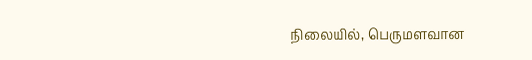நிலையில், பெருமளவான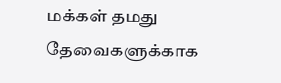மக்கள் தமது தேவைகளுக்காக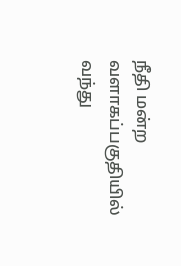நீதி மன்ற வளாகப்பகுதியில் வந்து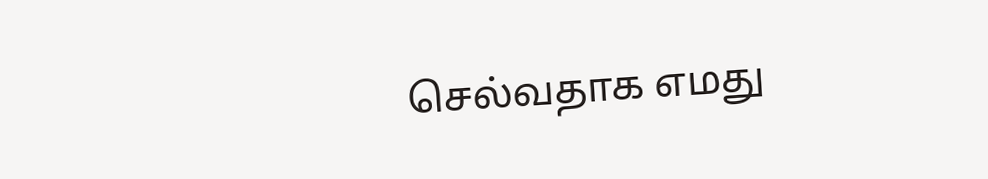செல்வதாக எமது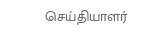செய்தியாளர்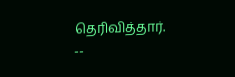தெரிவித்தார்.
--